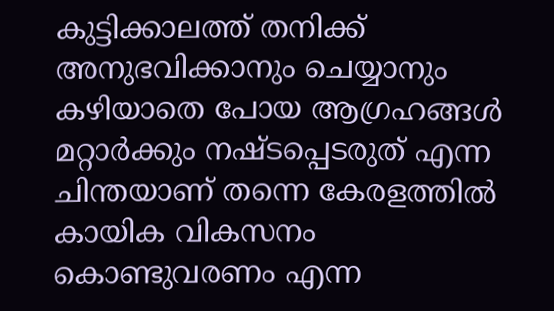കുട്ടിക്കാലത്ത് തനിക്ക് അനുഭവിക്കാനും ചെയ്യാനും കഴിയാതെ പോയ ആഗ്രഹങ്ങൾ മറ്റാർക്കും നഷ്ടപ്പെടരുത് എന്ന ചിന്തയാണ് തന്നെ കേരളത്തിൽ കായിക വികസനം കൊണ്ടുവരണം എന്ന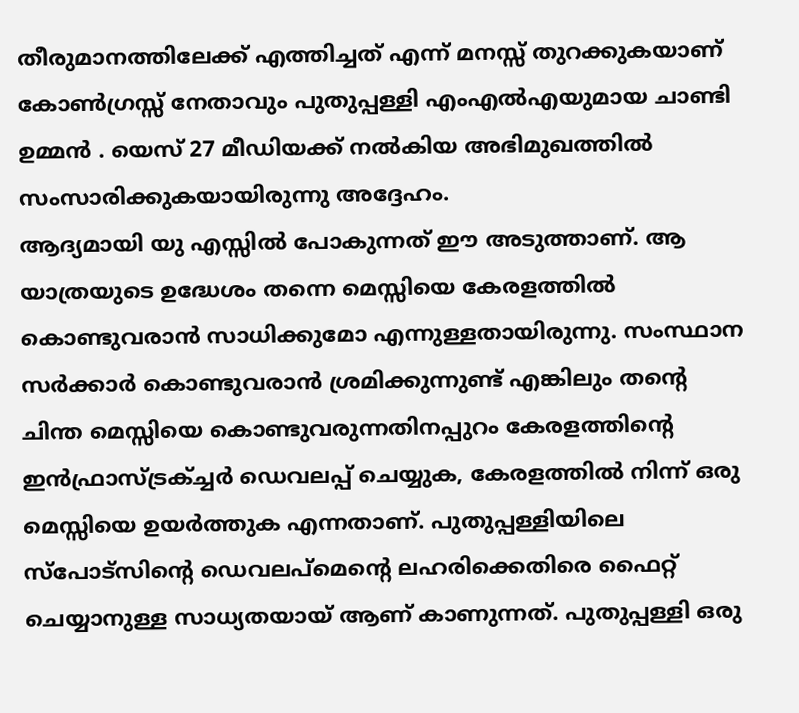തീരുമാനത്തിലേക്ക് എത്തിച്ചത് എന്ന് മനസ്സ് തുറക്കുകയാണ് കോൺഗ്രസ്സ് നേതാവും പുതുപ്പള്ളി എംഎൽഎയുമായ ചാണ്ടി ഉമ്മൻ . യെസ് 27 മീഡിയക്ക് നൽകിയ അഭിമുഖത്തിൽ സംസാരിക്കുകയായിരുന്നു അദ്ദേഹം.
ആദ്യമായി യു എസ്സിൽ പോകുന്നത് ഈ അടുത്താണ്. ആ യാത്രയുടെ ഉദ്ധേശം തന്നെ മെസ്സിയെ കേരളത്തിൽ കൊണ്ടുവരാൻ സാധിക്കുമോ എന്നുള്ളതായിരുന്നു. സംസ്ഥാന സർക്കാർ കൊണ്ടുവരാൻ ശ്രമിക്കുന്നുണ്ട് എങ്കിലും തന്റെ ചിന്ത മെസ്സിയെ കൊണ്ടുവരുന്നതിനപ്പുറം കേരളത്തിന്റെ ഇൻഫ്രാസ്ട്രക്ച്ചർ ഡെവലപ്പ് ചെയ്യുക, കേരളത്തിൽ നിന്ന് ഒരു മെസ്സിയെ ഉയർത്തുക എന്നതാണ്. പുതുപ്പള്ളിയിലെ സ്പോട്സിന്റെ ഡെവലപ്മെന്റെ ലഹരിക്കെതിരെ ഫൈറ്റ് ചെയ്യാനുള്ള സാധ്യതയായ് ആണ് കാണുന്നത്. പുതുപ്പള്ളി ഒരു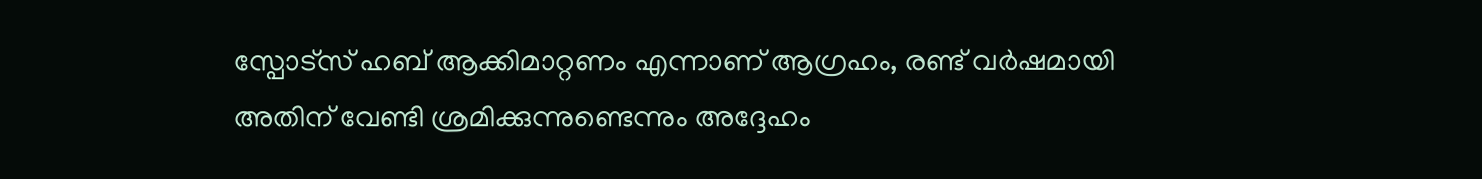സ്പോട്സ് ഹബ് ആക്കിമാറ്റണം എന്നാണ് ആഗ്രഹം, രണ്ട് വർഷമായി അതിന് വേണ്ടി ശ്രമിക്കുന്നുണ്ടെന്നും അദ്ദേഹം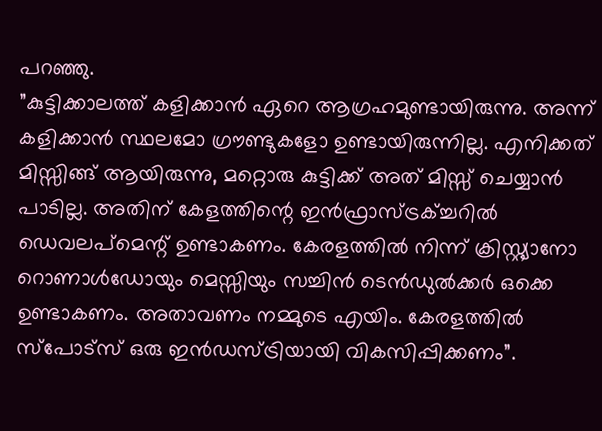പറഞ്ഞു.
”കുട്ടിക്കാലത്ത് കളിക്കാൻ ഏറെ ആഗ്രഹമുണ്ടായിരുന്നു. അന്ന് കളിക്കാൻ സ്ഥലമോ ഗ്രൗണ്ടുകളോ ഉണ്ടായിരുന്നില്ല. എനിക്കത് മിസ്സിങ്ങ് ആയിരുന്നു, മറ്റൊരു കുട്ടിക്ക് അത് മിസ്സ് ചെയ്യാൻ പാടില്ല. അതിന് കേളത്തിന്റെ ഇൻഫ്രാസ്ട്രക്ച്ചറിൽ ഡെവലപ്മെന്റ് ഉണ്ടാകണം. കേരളത്തിൽ നിന്ന് ക്രിസ്റ്റ്യാനോ റൊണാൾഡോയും മെസ്സിയും സച്ചിൻ ടെൻഡുൽക്കർ ഒക്കെ ഉണ്ടാകണം. അതാവണം നമ്മുടെ എയിം. കേരളത്തിൽ സ്പോട്സ് ഒരു ഇൻഡസ്ട്രിയായി വികസിപ്പിക്കണം”.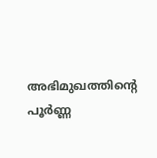അഭിമുഖത്തിന്റെ പൂർണ്ണ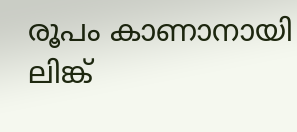രൂപം കാണാനായി ലിങ്ക്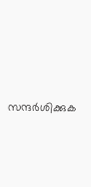സന്ദർശിക്കുക